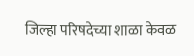जिल्हा परिषदेच्या शाळा केवळ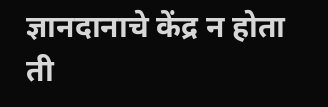ज्ञानदानाचे केंद्र न होता ती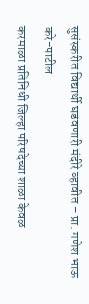सुसंस्करीत विद्यार्थी घडवणारी मंदीरे व्हावीत – प्रा. गणेश भाऊ करे-पाटील
करमाळा प्रतिनिधी जिल्हा परिषदेच्या शाळा केवळ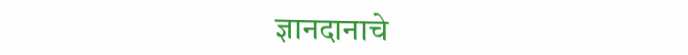ज्ञानदानाचे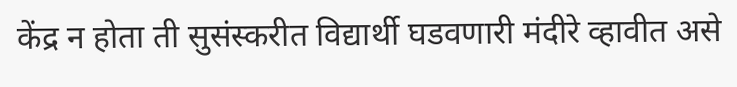केंद्र न होता ती सुसंस्करीत विद्यार्थी घडवणारी मंदीरे व्हावीत असे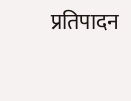प्रतिपादन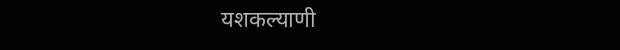यशकल्याणी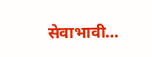सेवाभावी…